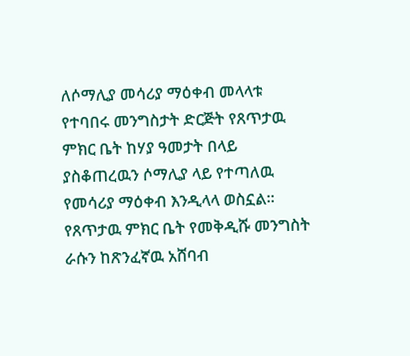ለሶማሊያ መሳሪያ ማዕቀብ መላላቱ
የተባበሩ መንግስታት ድርጅት የጸጥታዉ ምክር ቤት ከሃያ ዓመታት በላይ ያስቆጠረዉን ሶማሊያ ላይ የተጣለዉ የመሳሪያ ማዕቀብ እንዲላላ ወስኗል። የጸጥታዉ ምክር ቤት የመቅዲሹ መንግስት ራሱን ከጽንፈኛዉ አሸባብ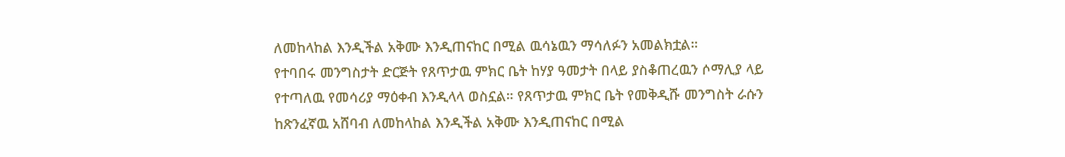ለመከላከል እንዲችል አቅሙ እንዲጠናከር በሚል ዉሳኔዉን ማሳለፉን አመልክቷል።
የተባበሩ መንግስታት ድርጅት የጸጥታዉ ምክር ቤት ከሃያ ዓመታት በላይ ያስቆጠረዉን ሶማሊያ ላይ የተጣለዉ የመሳሪያ ማዕቀብ እንዲላላ ወስኗል። የጸጥታዉ ምክር ቤት የመቅዲሹ መንግስት ራሱን ከጽንፈኛዉ አሸባብ ለመከላከል እንዲችል አቅሙ እንዲጠናከር በሚል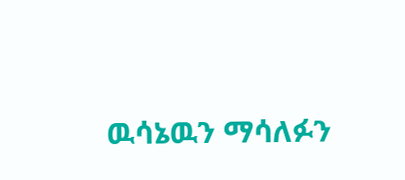ዉሳኔዉን ማሳለፉን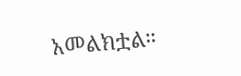አመልክቷል።